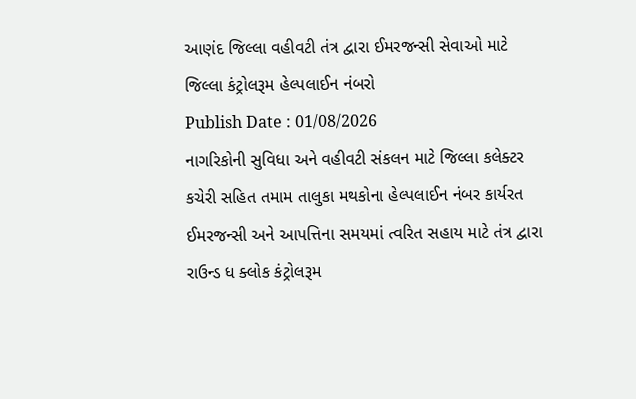આણંદ જિલ્લા વહીવટી તંત્ર દ્વારા ઈમરજન્સી સેવાઓ માટે જિલ્લા કંટ્રોલરૂમ હેલ્પલાઈન નંબરો
Publish Date : 01/08/2026
નાગરિકોની સુવિધા અને વહીવટી સંકલન માટે જિલ્લા કલેક્ટર કચેરી સહિત તમામ તાલુકા મથકોના હેલ્પલાઈન નંબર કાર્યરત
ઈમરજન્સી અને આપત્તિના સમયમાં ત્વરિત સહાય માટે તંત્ર દ્વારા રાઉન્ડ ધ ક્લોક કંટ્રોલરૂમ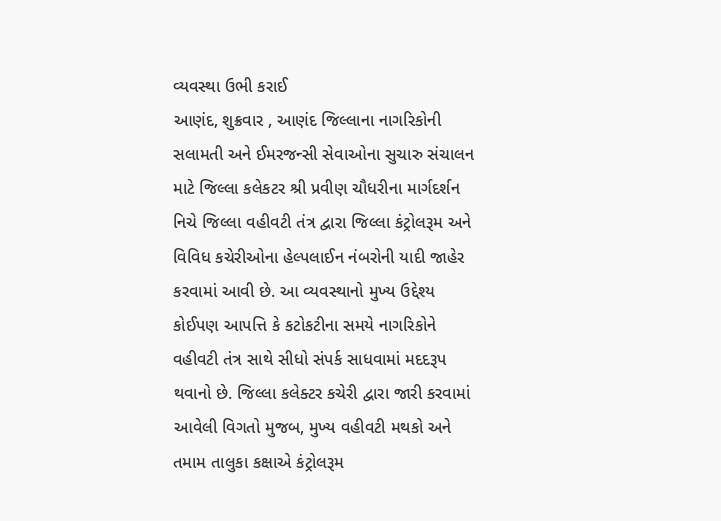વ્યવસ્થા ઉભી કરાઈ
આણંદ, શુક્રવાર , આણંદ જિલ્લાના નાગરિકોની સલામતી અને ઈમરજન્સી સેવાઓના સુચારુ સંચાલન માટે જિલ્લા કલેકટર શ્રી પ્રવીણ ચૌધરીના માર્ગદર્શન નિચે જિલ્લા વહીવટી તંત્ર દ્વારા જિલ્લા કંટ્રોલરૂમ અને વિવિધ કચેરીઓના હેલ્પલાઈન નંબરોની યાદી જાહેર કરવામાં આવી છે. આ વ્યવસ્થાનો મુખ્ય ઉદ્દેશ્ય કોઈપણ આપત્તિ કે કટોકટીના સમયે નાગરિકોને વહીવટી તંત્ર સાથે સીધો સંપર્ક સાધવામાં મદદરૂપ થવાનો છે. જિલ્લા કલેક્ટર કચેરી દ્વારા જારી કરવામાં આવેલી વિગતો મુજબ, મુખ્ય વહીવટી મથકો અને તમામ તાલુકા કક્ષાએ કંટ્રોલરૂમ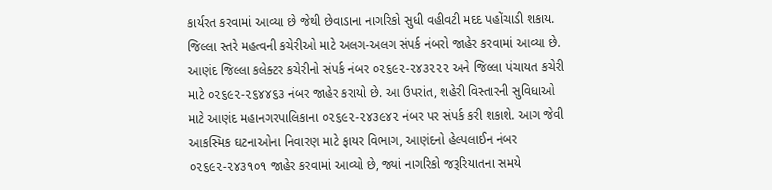કાર્યરત કરવામાં આવ્યા છે જેથી છેવાડાના નાગરિકો સુધી વહીવટી મદદ પહોંચાડી શકાય.
જિલ્લા સ્તરે મહત્વની કચેરીઓ માટે અલગ-અલગ સંપર્ક નંબરો જાહેર કરવામાં આવ્યા છે. આણંદ જિલ્લા કલેક્ટર કચેરીનો સંપર્ક નંબર ૦૨૬૯૨-૨૪૩૨૨૨ અને જિલ્લા પંચાયત કચેરી માટે ૦૨૬૯૨-૨૬૪૪૬૩ નંબર જાહેર કરાયો છે. આ ઉપરાંત, શહેરી વિસ્તારની સુવિધાઓ માટે આણંદ મહાનગરપાલિકાના ૦૨૬૯૨-૨૪૩૯૪૨ નંબર પર સંપર્ક કરી શકાશે. આગ જેવી આકસ્મિક ઘટનાઓના નિવારણ માટે ફાયર વિભાગ, આણંદનો હેલ્પલાઈન નંબર ૦૨૬૯૨-૨૪૩૧૦૧ જાહેર કરવામાં આવ્યો છે, જ્યાં નાગરિકો જરૂરિયાતના સમયે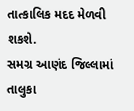તાત્કાલિક મદદ મેળવી શકશે.
સમગ્ર આણંદ જિલ્લામાં તાલુકા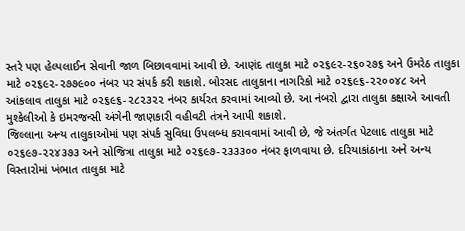સ્તરે પણ હેલ્પલાઈન સેવાની જાળ બિછાવવામાં આવી છે. આણંદ તાલુકા માટે ૦૨૬૯૨-૨૬૦૨૭૬ અને ઉમરેઠ તાલુકા માટે ૦૨૬૯૨-૨૭૭૯૦૦ નંબર પર સંપર્ક કરી શકાશે. બોરસદ તાલુકાના નાગરિકો માટે ૦૨૬૯૬-૨૨૦૦૪૮ અને આંકલાવ તાલુકા માટે ૦૨૬૯૬-૨૮૨૩૨૨ નંબર કાર્યરત કરવામાં આવ્યો છે. આ નંબરો દ્વારા તાલુકા કક્ષાએ આવતી મુશ્કેલીઓ કે ઇમરજન્સી અંગેની જાણકારી વહીવટી તંત્રને આપી શકાશે.
જિલ્લાના અન્ય તાલુકાઓમાં પણ સંપર્ક સુવિધા ઉપલબ્ધ કરાવવામાં આવી છે, જે અંતર્ગત પેટલાદ તાલુકા માટે ૦૨૬૯૭-૨૨૪૩૭૩ અને સોજિત્રા તાલુકા માટે ૦૨૬૯૭-૨૩૩૩૦૦ નંબર ફાળવાયા છે. દરિયાકાંઠાના અને અન્ય વિસ્તારોમાં ખંભાત તાલુકા માટે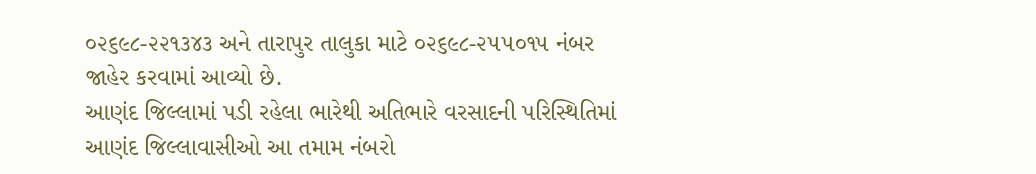૦૨૬૯૮-૨૨૧૩૪૩ અને તારાપુર તાલુકા માટે ૦૨૬૯૮-૨૫૫૦૧૫ નંબર જાહેર કરવામાં આવ્યો છે.
આણંદ જિલ્લામાં પડી રહેલા ભારેથી અતિભારે વરસાદની પરિસ્થિતિમાં આણંદ જિલ્લાવાસીઓ આ તમામ નંબરો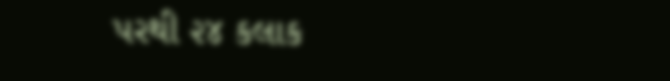પરથી ૨૪ કલાક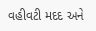વહીવટી મદદ અને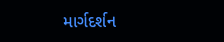માર્ગદર્શન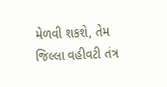મેળવી શકશે, તેમ જિલ્લા વહીવટી તંત્ર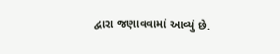દ્વારા જણાવવામાં આવ્યું છે.